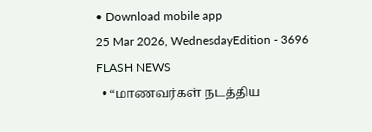• Download mobile app
25 Mar 2026, WednesdayEdition - 3696
FLASH NEWS
  • “மாணவர்கள் நடத்திய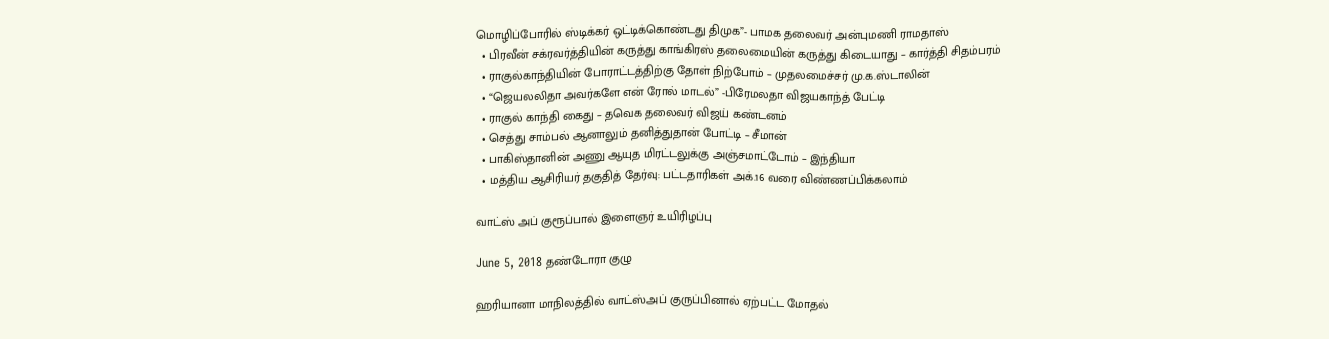மொழிப்போரில் ஸ்டிக்கர் ஒட்டிக்கொண்டது திமுக”- பாமக தலைவர் அன்புமணி ராமதாஸ்
  • பிரவீன் சக்ரவர்த்தியின் கருத்து காங்கிரஸ் தலைமையின் கருத்து கிடையாது – கார்த்தி சிதம்பரம்
  • ராகுல்காந்தியின் போராட்டத்திற்கு தோள் நிற்போம் – முதலமைச்சர் மு.க.ஸ்டாலின்
  • “ஜெயலலிதா அவர்களே என் ரோல் மாடல்” -பிரேமலதா விஜயகாந்த் பேட்டி
  • ராகுல் காந்தி கைது – தவெக தலைவர் விஜய் கண்டனம்
  • செத்து சாம்பல் ஆனாலும் தனித்துதான் போட்டி – சீமான்
  • பாகிஸ்தானின் அணு ஆயுத மிரட்டலுக்கு அஞ்சமாட்டோம் – இந்தியா
  • மத்திய ஆசிரியர் தகுதித் தேர்வு: பட்டதாரிகள் அக்.16 வரை விண்ணப்பிக்கலாம்

வாட்ஸ் அப் குரூப்பால் இளைஞர் உயிரிழப்பு

June 5, 2018 தண்டோரா குழு

ஹரியானா மாநிலத்தில் வாட்ஸ்அப் குருப்பினால் ஏற்பட்ட மோதல்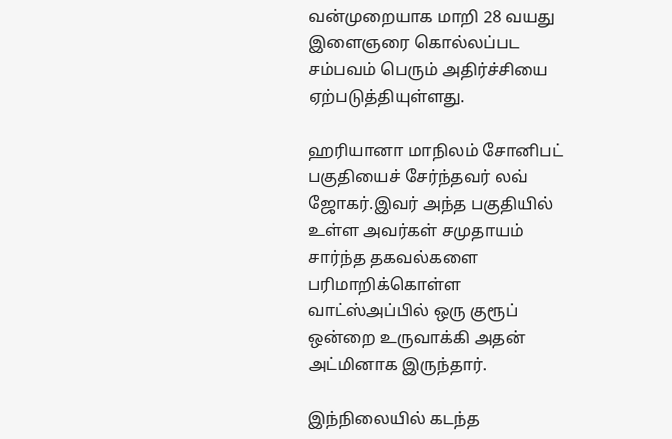வன்முறையாக மாறி 28 வயது இளைஞரை கொல்லப்பட சம்பவம் பெரும் அதிர்ச்சியை ஏற்படுத்தியுள்ளது.

ஹரியானா மாநிலம் சோனிபட் பகுதியைச் சேர்ந்தவர் லவ் ஜோகர்.இவர் அந்த பகுதியில் உள்ள அவர்கள் சமுதாயம் சார்ந்த தகவல்களை பரிமாறிக்கொள்ள வாட்ஸ்அப்பில் ஒரு குரூப் ஒன்றை உருவாக்கி அதன் அட்மினாக இருந்தார்.

இந்நிலையில் கடந்த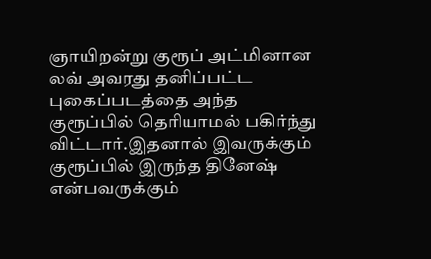ஞாயிறன்று குரூப் அட்மினான லவ் அவரது தனிப்பட்ட புகைப்படத்தை அந்த குரூப்பில் தெரியாமல் பகிர்ந்து விட்டார்.இதனால் இவருக்கும் குரூப்பில் இருந்த தினேஷ் என்பவருக்கும்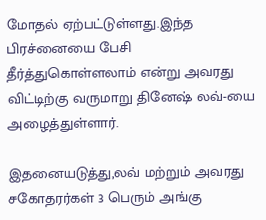மோதல் ஏற்பட்டுள்ளது.இந்த பிரச்னையை பேசி தீர்த்துகொள்ளலாம் என்று அவரது விட்டிற்கு வருமாறு தினேஷ் லவ்-யை அழைத்துள்ளார்.

இதனையடுத்து,லவ் மற்றும் அவரது சகோதரர்கள் 3 பெரும் அங்கு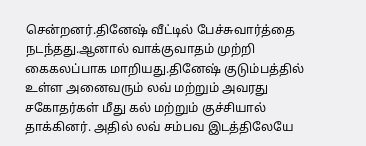சென்றனர்.தினேஷ் வீட்டில் பேச்சுவார்த்தை நடந்தது.ஆனால் வாக்குவாதம் முற்றி கைகலப்பாக மாறியது.தினேஷ் குடும்பத்தில் உள்ள அனைவரும் லவ் மற்றும் அவரது சகோதர்கள் மீது கல் மற்றும் குச்சியால் தாக்கினர். அதில் லவ் சம்பவ இடத்திலேயே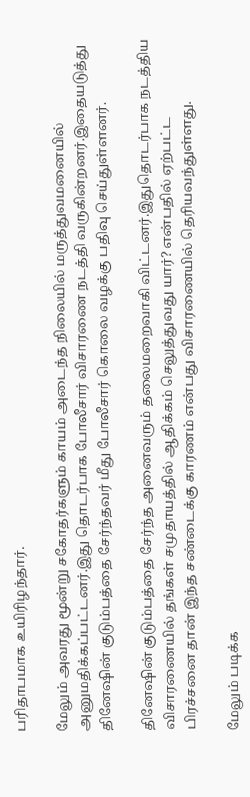பரிதாபமாக உயிரிழந்தார்.

மேலும் அவரது மூன்று சகோதர்களும் காயம் அடைந்த நிலையில் மருத்துவமனையில் அனுமதிக்கப்பட்டனர்.இது தொடர்பாக போலீசார் விசாரணை நடத்தி வருகின்றனர்.இதையடுத்து தினேஷின் குடும்பத்தை சேர்ந்தவர் மீது போலீசார் கொலை வழக்கு பதிவு செய்துள்ளனர்.

தினேஷின் குடும்பத்தை சேர்ந்த அனைவரும் தலைமறைவாகி விட்டனர்.இதுதொடர்பாக நடத்திய விசாரணையில் தங்கள் சமுதாயத்தில் ஆதிக்கம் செலுத்துவது யார்? என்பதில் ஏற்பட்ட பிரச்சனை தான் இந்த சண்டைக்கு காரணம் என்பது விசாரணையில் தெரியவந்துள்ளது.

மேலும் படிக்க